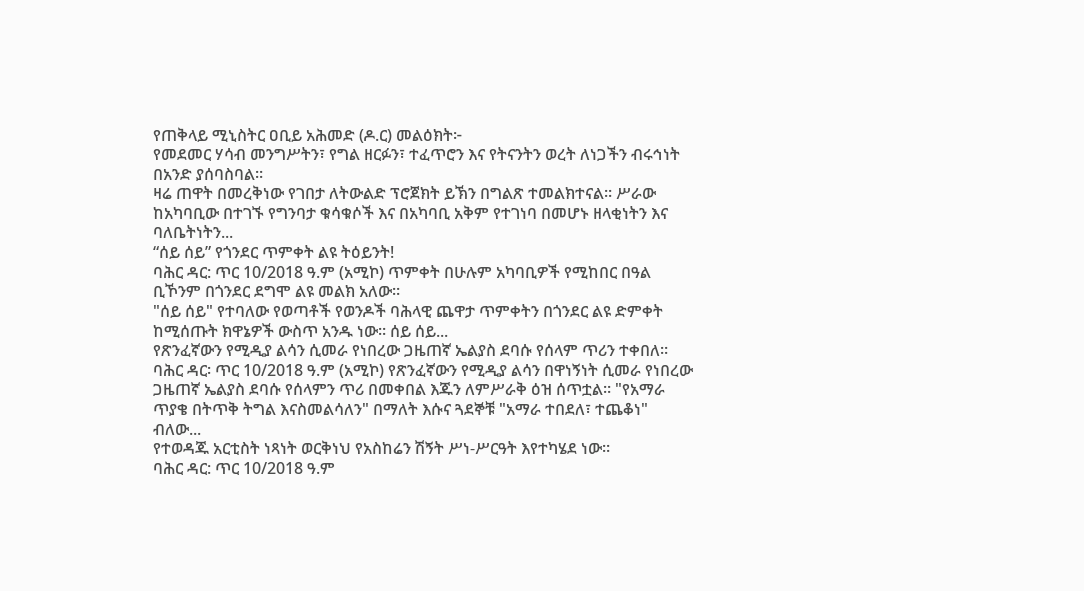የጠቅላይ ሚኒስትር ዐቢይ አሕመድ (ዶ.ር) መልዕክት፦
የመደመር ሃሳብ መንግሥትን፣ የግል ዘርፉን፣ ተፈጥሮን እና የትናንትን ወረት ለነጋችን ብሩኅነት በአንድ ያሰባስባል።
ዛሬ ጠዋት በመረቅነው የገበታ ለትውልድ ፕሮጀክት ይኽን በግልጽ ተመልክተናል። ሥራው ከአካባቢው በተገኙ የግንባታ ቁሳቁሶች እና በአካባቢ አቅም የተገነባ በመሆኑ ዘላቂነትን እና ባለቤትነትን...
“ሰይ ሰይ” የጎንደር ጥምቀት ልዩ ትዕይንት!
ባሕር ዳር: ጥር 10/2018 ዓ.ም (አሚኮ) ጥምቀት በሁሉም አካባቢዎች የሚከበር በዓል ቢኾንም በጎንደር ደግሞ ልዩ መልክ አለው።
"ሰይ ሰይ" የተባለው የወጣቶች የወንዶች ባሕላዊ ጨዋታ ጥምቀትን በጎንደር ልዩ ድምቀት ከሚሰጡት ክዋኔዎች ውስጥ አንዱ ነው። ሰይ ሰይ...
የጽንፈኛውን የሚዲያ ልሳን ሲመራ የነበረው ጋዜጠኛ ኤልያስ ደባሱ የሰላም ጥሪን ተቀበለ።
ባሕር ዳር፡ ጥር 10/2018 ዓ.ም (አሚኮ) የጽንፈኛውን የሚዲያ ልሳን በዋነኝነት ሲመራ የነበረው ጋዜጠኛ ኤልያስ ደባሱ የሰላምን ጥሪ በመቀበል እጁን ለምሥራቅ ዕዝ ሰጥቷል። "የአማራ ጥያቄ በትጥቅ ትግል እናስመልሳለን" በማለት እሱና ጓደኞቹ "አማራ ተበደለ፣ ተጨቆነ" ብለው...
የተወዳጁ አርቲስት ነጻነት ወርቅነህ የአስከሬን ሽኝት ሥነ-ሥርዓት እየተካሄደ ነው።
ባሕር ዳር: ጥር 10/2018 ዓ.ም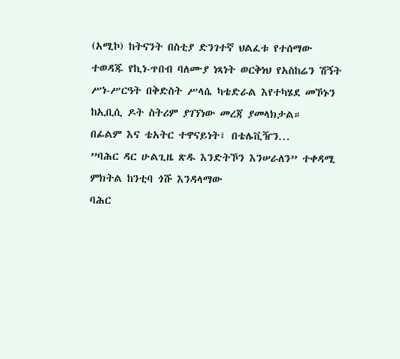(አሚኮ) ከትናንት በስቲያ ድንገተኛ ህልፈቱ የተሰማው ተወዳጁ የኪነ-ጥበብ ባለሙያ ነጻነት ወርቅነህ የአስከሬን ሽኝት ሥነ-ሥርዓት በቅድስት ሥላሴ ካቴድራል እየተካሄደ መኾኑን ከኢቢሲ ዶት ስትሪም ያገኘነው መረጃ ያመላክታል።
በፊልም እና ቴአትር ተዋናይነት፣ በቴሌቪዥን...
”ባሕር ዳር ሁልጊዜ ጽዱ እንድትኾን እንሠራለን” ተቀዳሚ ምክትል ከንቲባ ጎሹ እንዳላማው
ባሕር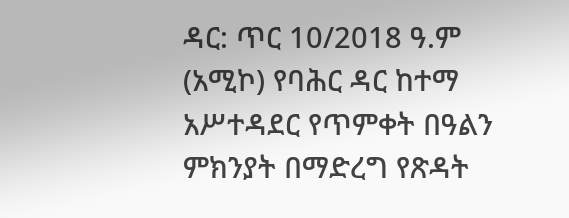ዳር: ጥር 10/2018 ዓ.ም (አሚኮ) የባሕር ዳር ከተማ አሥተዳደር የጥምቀት በዓልን ምክንያት በማድረግ የጽዳት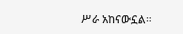ሥራ አከናውኗል።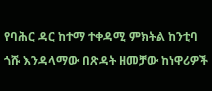የባሕር ዳር ከተማ ተቀዳሚ ምክትል ከንቲባ ጎሹ እንዳላማው በጽዳት ዘመቻው ከነዋሪዎች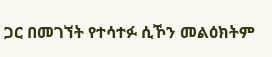ጋር በመገኘት የተሳተፉ ሲኾን መልዕክትም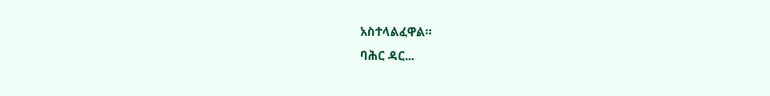አስተላልፈዋል።
ባሕር ዳር...